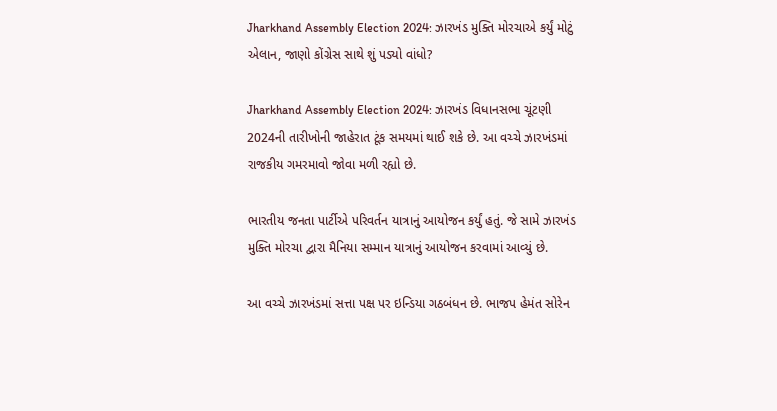Jharkhand Assembly Election 2024: ઝારખંડ મુક્તિ મોરચાએ કર્યું મોટું એલાન, જાણો કોંગ્રેસ સાથે શું પડ્યો વાંધો?

Jharkhand Assembly Election 2024: ઝારખંડ વિધાનસભા ચૂંટણી 2024ની તારીખોની જાહેરાત ટૂંક સમયમાં થાઈ શકે છે. આ વચ્ચે ઝારખંડમાં રાજકીય ગમરમાવો જોવા મળી રહ્યો છે.

ભારતીય જનતા પાર્ટીએ પરિવર્તન યાત્રાનું આયોજન કર્યું હતું. જે સામે ઝારખંડ મુક્તિ મોરચા દ્વારા મૈનિયા સમ્માન યાત્રાનું આયોજન કરવામાં આવ્યું છે.

આ વચ્ચે ઝારખંડમાં સત્તા પક્ષ પર ઇન્ડિયા ગઠબંધન છે. ભાજપ હેમંત સોરેન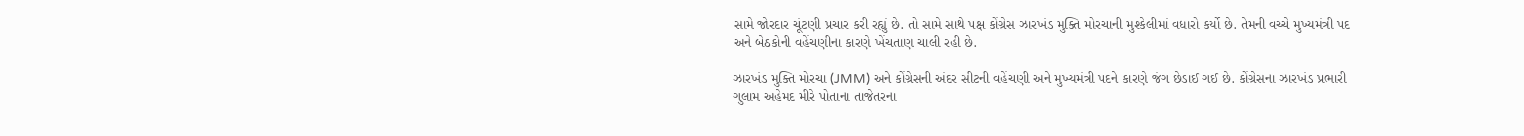સામે જોરદાર ચૂંટણી પ્રચાર કરી રહ્યું છે. તો સામે સાથે પક્ષ કોંગ્રેસ ઝારખંડ મુક્તિ મોરચાની મુશ્કેલીમાં વધારો કર્યો છે. તેમની વચ્ચે મુખ્યમંત્રી પદ અને બેઠકોની વહેંચણીના કારણે ખેંચતાણ ચાલી રહી છે.

ઝારખંડ મુક્તિ મોરચા (JMM) અને કોંગ્રેસની અંદર સીટની વહેંચણી અને મુખ્યમંત્રી પદને કારણે જંગ છેડાઈ ગઈ છે. કોંગ્રેસના ઝારખંડ પ્રભારી ગુલામ અહેમદ મીરે પોતાના તાજેતરના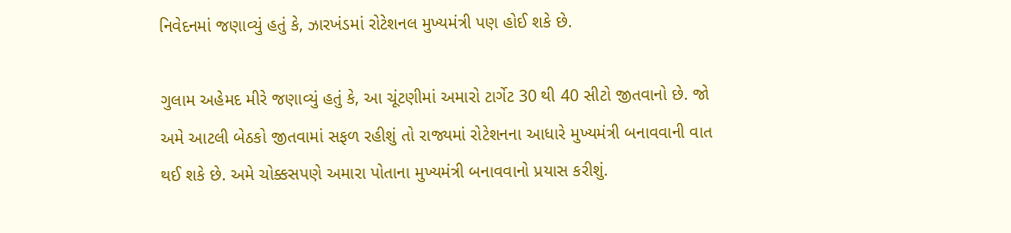નિવેદનમાં જણાવ્યું હતું કે, ઝારખંડમાં રોટેશનલ મુખ્યમંત્રી પણ હોઈ શકે છે.

ગુલામ અહેમદ મીરે જણાવ્યું હતું કે, આ ચૂંટણીમાં અમારો ટાર્ગેટ 30 થી 40 સીટો જીતવાનો છે. જો અમે આટલી બેઠકો જીતવામાં સફળ રહીશું તો રાજ્યમાં રોટેશનના આધારે મુખ્યમંત્રી બનાવવાની વાત થઈ શકે છે. અમે ચોક્કસપણે અમારા પોતાના મુખ્યમંત્રી બનાવવાનો પ્રયાસ કરીશું.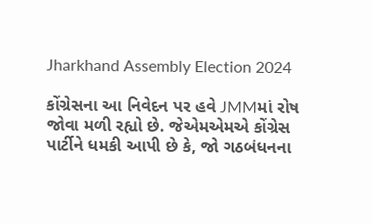Jharkhand Assembly Election 2024

કોંગ્રેસના આ નિવેદન પર હવે JMMમાં રોષ જોવા મળી રહ્યો છે. જેએમએમએ કોંગ્રેસ પાર્ટીને ધમકી આપી છે કે, જો ગઠબંધનના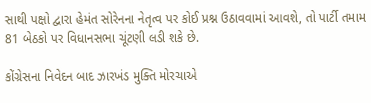સાથી પક્ષો દ્વારા હેમંત સોરેનના નેતૃત્વ પર કોઈ પ્રશ્ન ઉઠાવવામાં આવશે, તો પાર્ટી તમામ 81 બેઠકો પર વિધાનસભા ચૂંટણી લડી શકે છે.

કોંગ્રેસના નિવેદન બાદ ઝારખંડ મુક્તિ મોરચાએ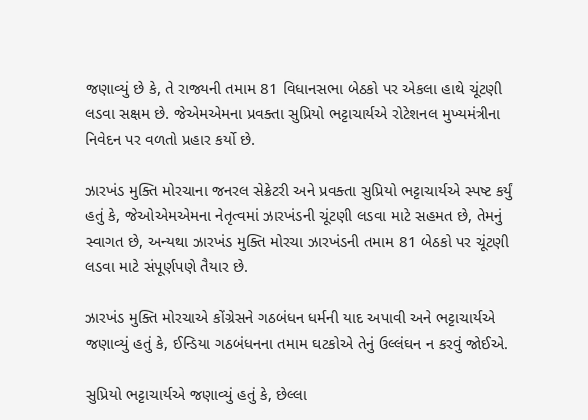જણાવ્યું છે કે, તે રાજ્યની તમામ 81 વિધાનસભા બેઠકો પર એકલા હાથે ચૂંટણી લડવા સક્ષમ છે. જેએમએમના પ્રવક્તા સુપ્રિયો ભટ્ટાચાર્યએ રોટેશનલ મુખ્યમંત્રીના નિવેદન પર વળતો પ્રહાર કર્યો છે.

ઝારખંડ મુક્તિ મોરચાના જનરલ સેક્રેટરી અને પ્રવક્તા સુપ્રિયો ભટ્ટાચાર્યએ સ્પષ્ટ કર્યું હતું કે, જેઓએમએમના નેતૃત્વમાં ઝારખંડની ચૂંટણી લડવા માટે સહમત છે, તેમનું સ્વાગત છે, અન્યથા ઝારખંડ મુક્તિ મોરચા ઝારખંડની તમામ 81 બેઠકો પર ચૂંટણી લડવા માટે સંપૂર્ણપણે તૈયાર છે.

ઝારખંડ મુક્તિ મોરચાએ કોંગ્રેસને ગઠબંધન ધર્મની યાદ અપાવી અને ભટ્ટાચાર્યએ જણાવ્યું હતું કે, ઈન્ડિયા ગઠબંધનના તમામ ઘટકોએ તેનું ઉલ્લંઘન ન કરવું જોઈએ.

સુપ્રિયો ભટ્ટાચાર્યએ જણાવ્યું હતું કે, છેલ્લા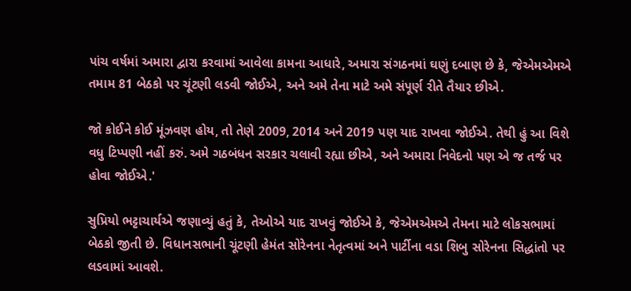પાંચ વર્ષમાં અમારા દ્વારા કરવામાં આવેલા કામના આધારે, અમારા સંગઠનમાં ઘણું દબાણ છે કે, જેએમએમએ તમામ 81 બેઠકો પર ચૂંટણી લડવી જોઈએ, અને અમે તેના માટે અમે સંપૂર્ણ રીતે તૈયાર છીએ.

જો કોઈને કોઈ મૂંઝવણ હોય, તો તેણે 2009, 2014 અને 2019 પણ યાદ રાખવા જોઈએ. તેથી હું આ વિશે વધુ ટિપ્પણી નહીં કરું. અમે ગઠબંધન સરકાર ચલાવી રહ્યા છીએ, અને અમારા નિવેદનો પણ એ જ તર્જ પર હોવા જોઈએ.'

સુપ્રિયો ભટ્ટાચાર્યએ જણાવ્યું હતું કે, તેઓએ યાદ રાખવું જોઈએ કે, જેએમએમએ તેમના માટે લોકસભામાં બેઠકો જીતી છે. વિધાનસભાની ચૂંટણી હેમંત સોરેનના નેતૃત્વમાં અને પાર્ટીના વડા શિબુ સોરેનના સિદ્ધાંતો પર લડવામાં આવશે.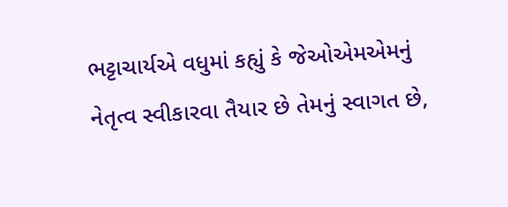ભટ્ટાચાર્યએ વધુમાં કહ્યું કે જેઓએમએમનું નેતૃત્વ સ્વીકારવા તૈયાર છે તેમનું સ્વાગત છે,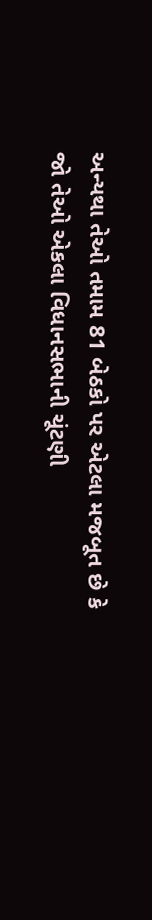અન્યથા તેઓ તમામ 81 બેઠકો પર એટલા મજબૂત છે કે જો તેઓ એકલા વિધાનસભાની ચૂંટણી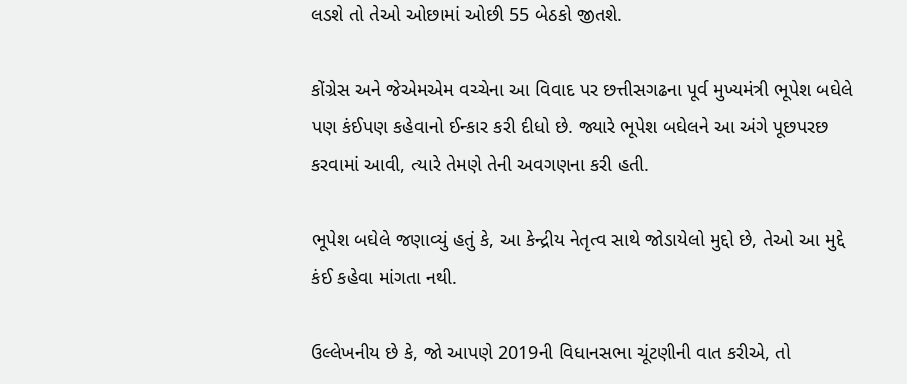લડશે તો તેઓ ઓછામાં ઓછી 55 બેઠકો જીતશે.

કોંગ્રેસ અને જેએમએમ વચ્ચેના આ વિવાદ પર છત્તીસગઢના પૂર્વ મુખ્યમંત્રી ભૂપેશ બઘેલે પણ કંઈપણ કહેવાનો ઈન્કાર કરી દીધો છે. જ્યારે ભૂપેશ બઘેલને આ અંગે પૂછપરછ કરવામાં આવી, ત્યારે તેમણે તેની અવગણના કરી હતી.

ભૂપેશ બઘેલે જણાવ્યું હતું કે, આ કેન્દ્રીય નેતૃત્વ સાથે જોડાયેલો મુદ્દો છે, તેઓ આ મુદ્દે કંઈ કહેવા માંગતા નથી.

ઉલ્લેખનીય છે કે, જો આપણે 2019ની વિધાનસભા ચૂંટણીની વાત કરીએ, તો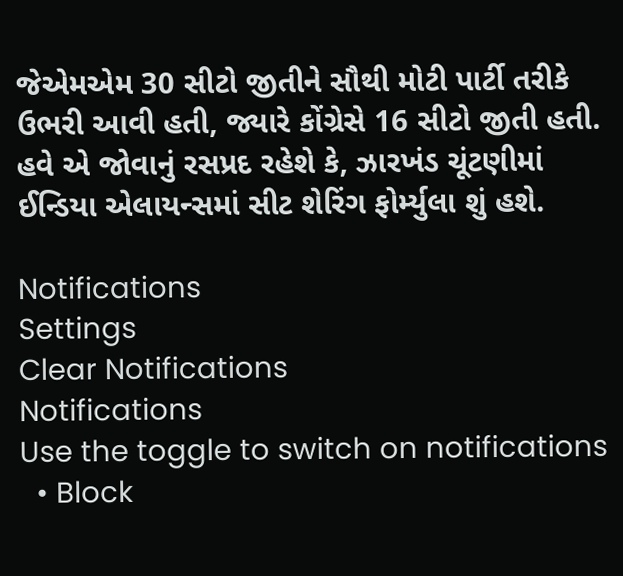જેએમએમ 30 સીટો જીતીને સૌથી મોટી પાર્ટી તરીકે ઉભરી આવી હતી, જ્યારે કોંગ્રેસે 16 સીટો જીતી હતી. હવે એ જોવાનું રસપ્રદ રહેશે કે, ઝારખંડ ચૂંટણીમાં ઈન્ડિયા એલાયન્સમાં સીટ શેરિંગ ફોર્મ્યુલા શું હશે.

Notifications
Settings
Clear Notifications
Notifications
Use the toggle to switch on notifications
  • Block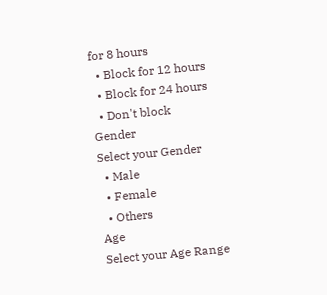for 8 hours
  • Block for 12 hours
  • Block for 24 hours
  • Don't block
Gender
Select your Gender
  • Male
  • Female
  • Others
Age
Select your Age Range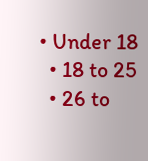• Under 18
  • 18 to 25
  • 26 to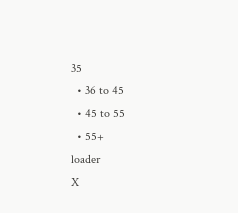35
  • 36 to 45
  • 45 to 55
  • 55+
loader
X